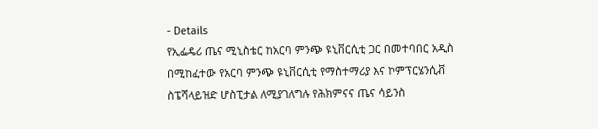- Details
የኢፌዴሪ ጤና ሚኒስቴር ከአርባ ምንጭ ዩኒቨርሲቲ ጋር በመተባበር አዲስ በሚከፈተው የአርባ ምንጭ ዩኒቨርሲቲ የማስተማሪያ እና ኮምፕርሄንሲቭ ስፔሻላይዝድ ሆስፒታል ለሚያገለግሉ የሕክምናና ጤና ሳይንስ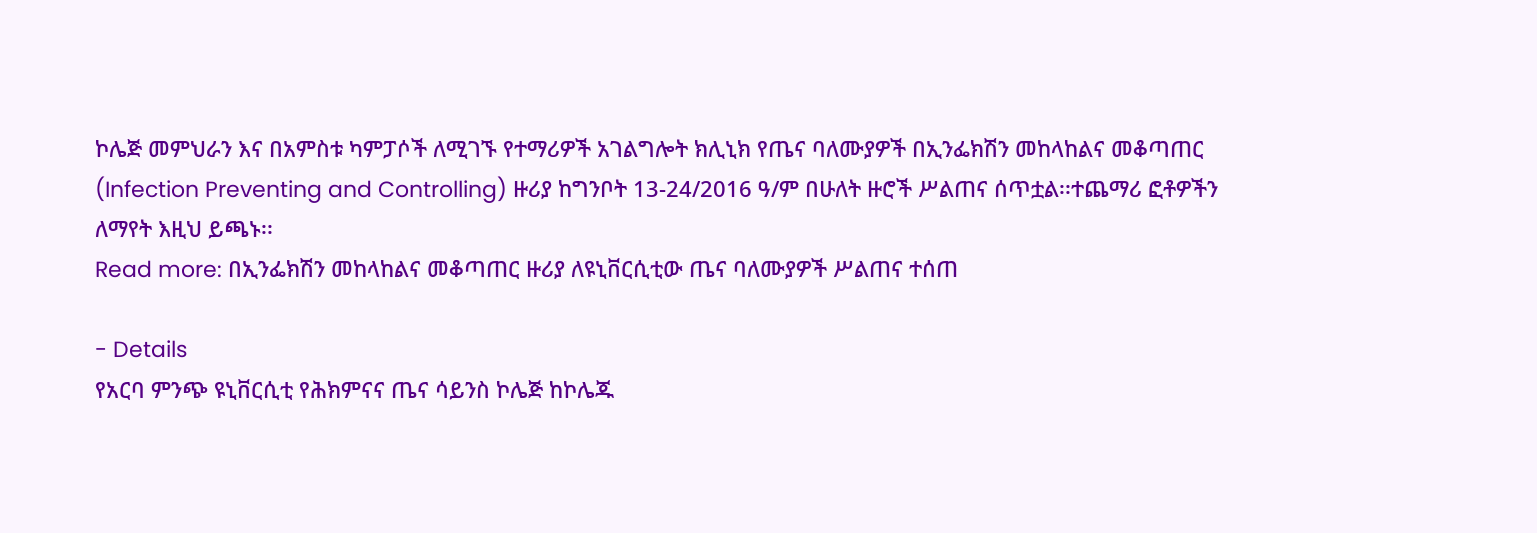ኮሌጅ መምህራን እና በአምስቱ ካምፓሶች ለሚገኙ የተማሪዎች አገልግሎት ክሊኒክ የጤና ባለሙያዎች በኢንፌክሽን መከላከልና መቆጣጠር (Infection Preventing and Controlling) ዙሪያ ከግንቦት 13-24/2016 ዓ/ም በሁለት ዙሮች ሥልጠና ሰጥቷል፡፡ተጨማሪ ፎቶዎችን ለማየት እዚህ ይጫኑ፡፡
Read more: በኢንፌክሽን መከላከልና መቆጣጠር ዙሪያ ለዩኒቨርሲቲው ጤና ባለሙያዎች ሥልጠና ተሰጠ

- Details
የአርባ ምንጭ ዩኒቨርሲቲ የሕክምናና ጤና ሳይንስ ኮሌጅ ከኮሌጁ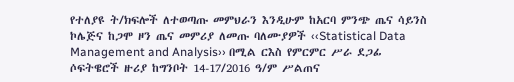የተለያዩ ት/ክፍሎች ለተወጣጡ መምህራን እንዲሁም ከአርባ ምንጭ ጤና ሳይንስ ኮሌጅና ከጋሞ ዞን ጤና መምሪያ ለመጡ ባለሙያዎች ‹‹Statistical Data Management and Analysis›› በሚል ርእስ የምርምር ሥራ ደጋፊ ሶፍትዌሮች ዙሪያ ከግንቦት 14-17/2016 ዓ/ም ሥልጠና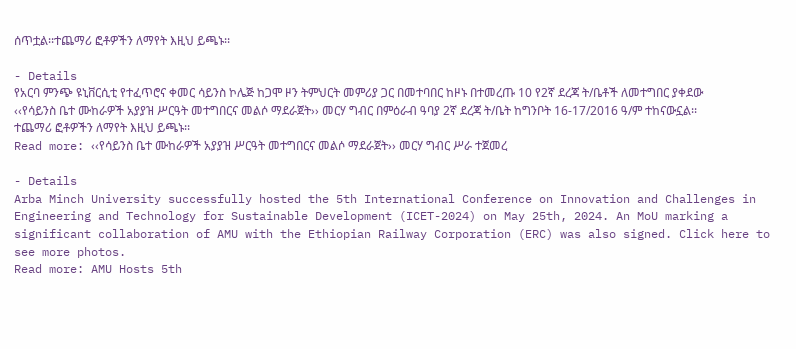ሰጥቷል፡፡ተጨማሪ ፎቶዎችን ለማየት እዚህ ይጫኑ፡፡

- Details
የአርባ ምንጭ ዩኒቨርሲቲ የተፈጥሮና ቀመር ሳይንስ ኮሌጅ ከጋሞ ዞን ትምህርት መምሪያ ጋር በመተባበር ከዞኑ በተመረጡ 10 የ2ኛ ደረጃ ት/ቤቶች ለመተግበር ያቀደው ‹‹የሳይንስ ቤተ ሙከራዎች አያያዝ ሥርዓት መተግበርና መልሶ ማደራጀት›› መርሃ ግብር በምዕራብ ዓባያ 2ኛ ደረጃ ት/ቤት ከግንቦት 16-17/2016 ዓ/ም ተከናውኗል፡፡ተጨማሪ ፎቶዎችን ለማየት እዚህ ይጫኑ፡፡
Read more: ‹‹የሳይንስ ቤተ ሙከራዎች አያያዝ ሥርዓት መተግበርና መልሶ ማደራጀት›› መርሃ ግብር ሥራ ተጀመረ

- Details
Arba Minch University successfully hosted the 5th International Conference on Innovation and Challenges in Engineering and Technology for Sustainable Development (ICET-2024) on May 25th, 2024. An MoU marking a significant collaboration of AMU with the Ethiopian Railway Corporation (ERC) was also signed. Click here to see more photos.
Read more: AMU Hosts 5th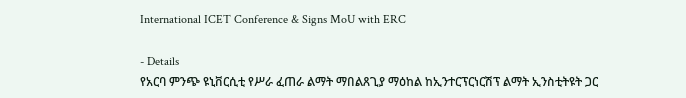International ICET Conference & Signs MoU with ERC

- Details
የአርባ ምንጭ ዩኒቨርሲቲ የሥራ ፈጠራ ልማት ማበልጸጊያ ማዕከል ከኢንተርፕርነርሽፕ ልማት ኢንስቲትዩት ጋር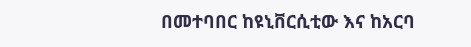በመተባበር ከዩኒቨርሲቲው እና ከአርባ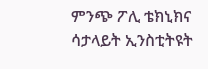ምንጭ ፖሊ ቴክኒክና ሳታላይት ኢንስቲትዩት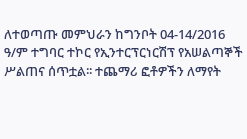ለተወጣጡ መምህራን ከግንቦት 04-14/2016 ዓ/ም ተግባር ተኮር የኢንተርፕርነርሽፕ የአሠልጣኞች ሥልጠና ሰጥቷል፡፡ ተጨማሪ ፎቶዎችን ለማየት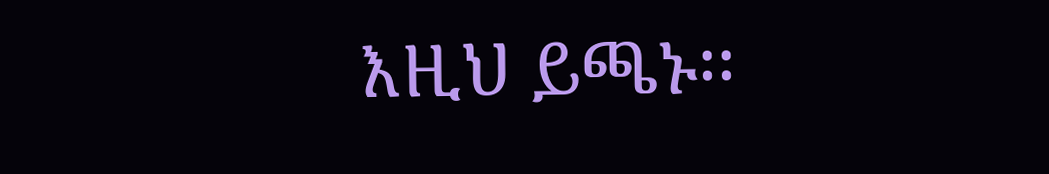እዚህ ይጫኑ፡፡